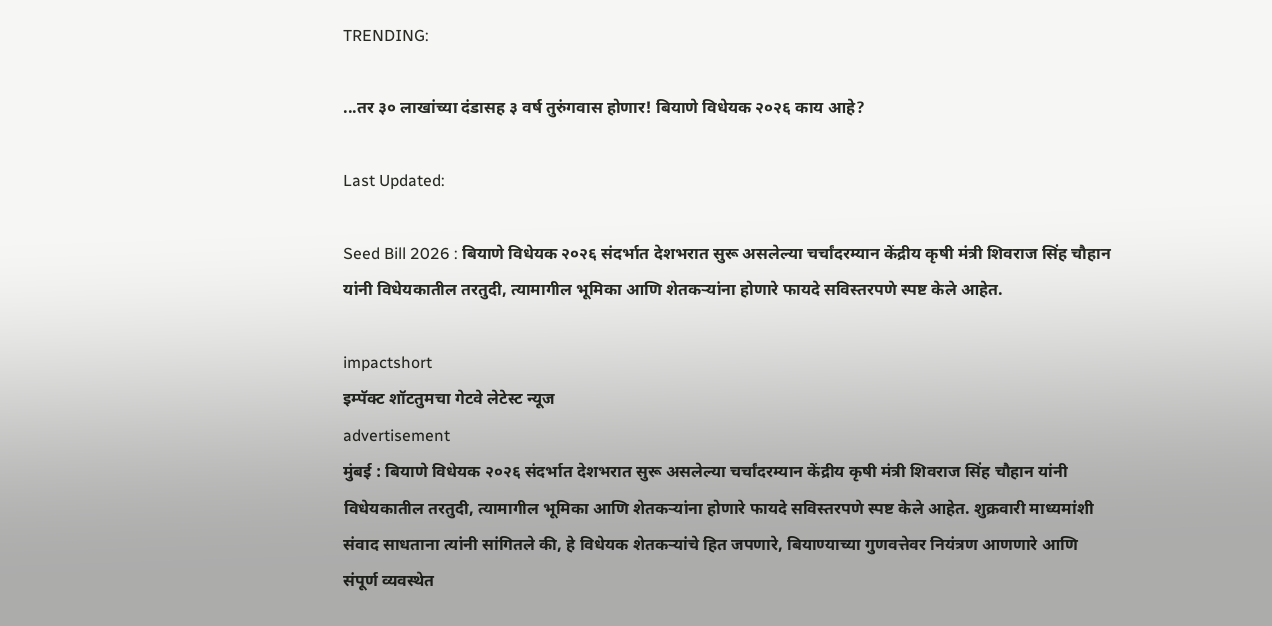TRENDING:

...तर ३० लाखांच्या दंडासह ३ वर्ष तुरुंगवास होणार! बियाणे विधेयक २०२६ काय आहे?

Last Updated:

Seed Bill 2026 : बियाणे विधेयक २०२६ संदर्भात देशभरात सुरू असलेल्या चर्चांदरम्यान केंद्रीय कृषी मंत्री शिवराज सिंह चौहान यांनी विधेयकातील तरतुदी, त्यामागील भूमिका आणि शेतकऱ्यांना होणारे फायदे सविस्तरपणे स्पष्ट केले आहेत.

impactshort
इम्पॅक्ट शॉटतुमचा गेटवे लेटेस्ट न्यूज
advertisement
मुंबई : बियाणे विधेयक २०२६ संदर्भात देशभरात सुरू असलेल्या चर्चांदरम्यान केंद्रीय कृषी मंत्री शिवराज सिंह चौहान यांनी विधेयकातील तरतुदी, त्यामागील भूमिका आणि शेतकऱ्यांना होणारे फायदे सविस्तरपणे स्पष्ट केले आहेत. शुक्रवारी माध्यमांशी संवाद साधताना त्यांनी सांगितले की, हे विधेयक शेतकऱ्यांचे हित जपणारे, बियाण्याच्या गुणवत्तेवर नियंत्रण आणणारे आणि संपूर्ण व्यवस्थेत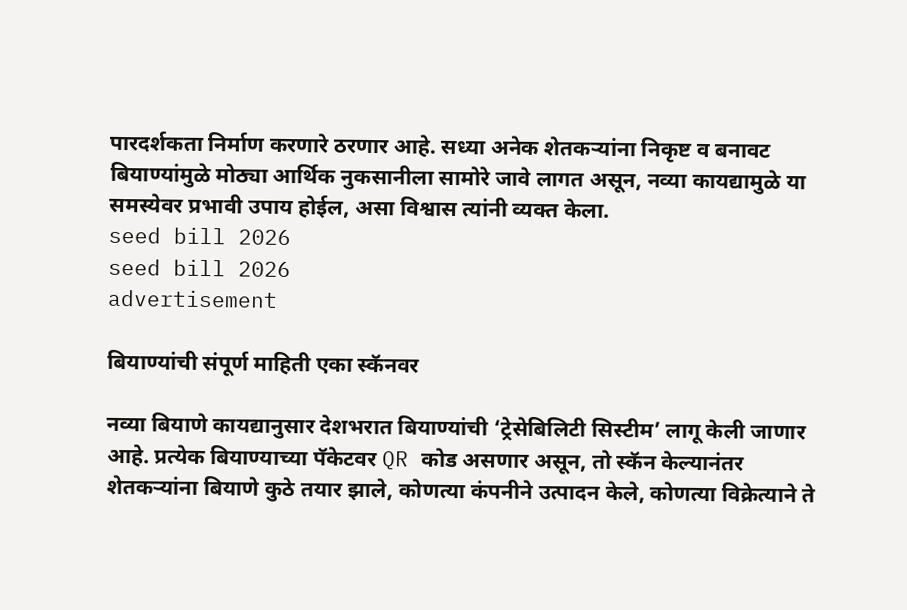पारदर्शकता निर्माण करणारे ठरणार आहे. सध्या अनेक शेतकऱ्यांना निकृष्ट व बनावट बियाण्यांमुळे मोठ्या आर्थिक नुकसानीला सामोरे जावे लागत असून, नव्या कायद्यामुळे या समस्येवर प्रभावी उपाय होईल, असा विश्वास त्यांनी व्यक्त केला.
seed bill 2026
seed bill 2026
advertisement

बियाण्यांची संपूर्ण माहिती एका स्कॅनवर

नव्या बियाणे कायद्यानुसार देशभरात बियाण्यांची ‘ट्रेसेबिलिटी सिस्टीम’ लागू केली जाणार आहे. प्रत्येक बियाण्याच्या पॅकेटवर QR कोड असणार असून, तो स्कॅन केल्यानंतर शेतकऱ्यांना बियाणे कुठे तयार झाले, कोणत्या कंपनीने उत्पादन केले, कोणत्या विक्रेत्याने ते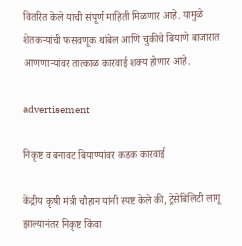वितरित केले याची संपूर्ण माहिती मिळणार आहे. यामुळे शेतकऱ्यांची फसवणूक थांबेल आणि चुकीचे बियाणे बाजारात आणणाऱ्यांवर तात्काळ कारवाई शक्य होणार आहे.

advertisement

निकृष्ट व बनावट बियाण्यांवर कडक कारवाई

केंद्रीय कृषी मंत्री चौहान यांनी स्पष्ट केले की, ट्रेसेबिलिटी लागू झाल्यानंतर निकृष्ट किंवा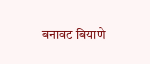बनावट बियाणे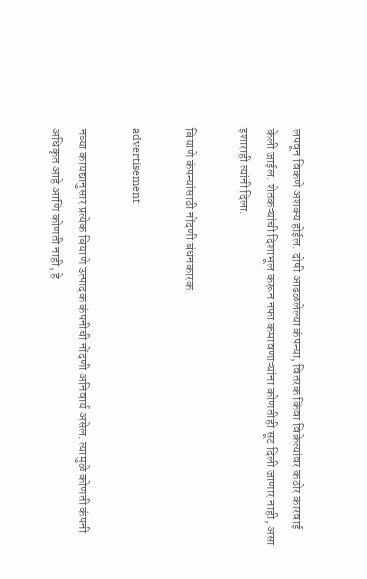लपवून विकणे अशक्य होईल. दोषी आढळलेल्या कंपन्या, वितरक किंवा विक्रेत्यांवर कठोर कारवाई केली जाईल. शेतकऱ्यांची दिशाभूल करून नफा कमावणाऱ्यांना कोणतीही सूट दिली जाणार नाही, असा इशाराही त्यांनी दिला.

बियाणे कंपन्यांसाठी नोंदणी बंधनकारक

advertisement

नव्या कायद्यानुसार प्रत्येक बियाणे उत्पादक कंपनीची नोंदणी अनिवार्य असेल. त्यामुळे कोणती कंपनी अधिकृत आहे आणि कोणती नाही, हे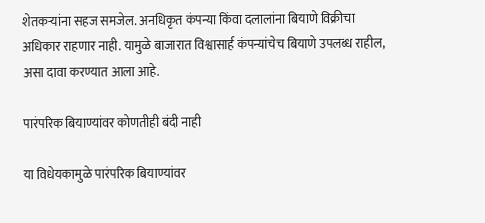शेतकऱ्यांना सहज समजेल. अनधिकृत कंपन्या किंवा दलालांना बियाणे विक्रीचा अधिकार राहणार नाही. यामुळे बाजारात विश्वासार्ह कंपन्यांचेच बियाणे उपलब्ध राहील, असा दावा करण्यात आला आहे.

पारंपरिक बियाण्यांवर कोणतीही बंदी नाही

या विधेयकामुळे पारंपरिक बियाण्यांवर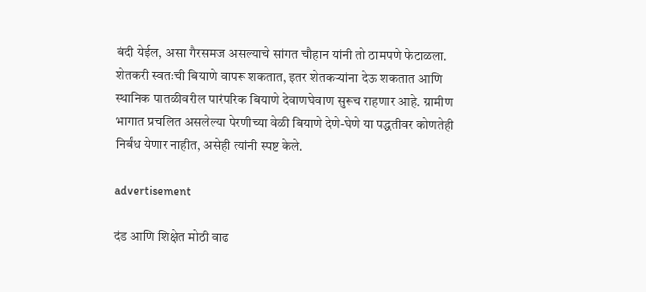बंदी येईल, असा गैरसमज असल्याचे सांगत चौहान यांनी तो ठामपणे फेटाळला. शेतकरी स्वतःची बियाणे वापरू शकतात, इतर शेतकऱ्यांना देऊ शकतात आणि स्थानिक पातळीवरील पारंपरिक बियाणे देवाणघेवाण सुरूच राहणार आहे. ग्रामीण भागात प्रचलित असलेल्या पेरणीच्या वेळी बियाणे देणे-घेणे या पद्धतीवर कोणतेही निर्बंध येणार नाहीत, असेही त्यांनी स्पष्ट केले.

advertisement

दंड आणि शिक्षेत मोठी वाढ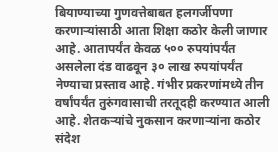बियाण्याच्या गुणवत्तेबाबत हलगर्जीपणा करणाऱ्यांसाठी आता शिक्षा कठोर केली जाणार आहे. आतापर्यंत केवळ ५०० रुपयांपर्यंत असलेला दंड वाढवून ३० लाख रुपयांपर्यंत नेण्याचा प्रस्ताव आहे. गंभीर प्रकरणांमध्ये तीन वर्षांपर्यंत तुरुंगवासाची तरतूदही करण्यात आली आहे. शेतकऱ्यांचे नुकसान करणाऱ्यांना कठोर संदेश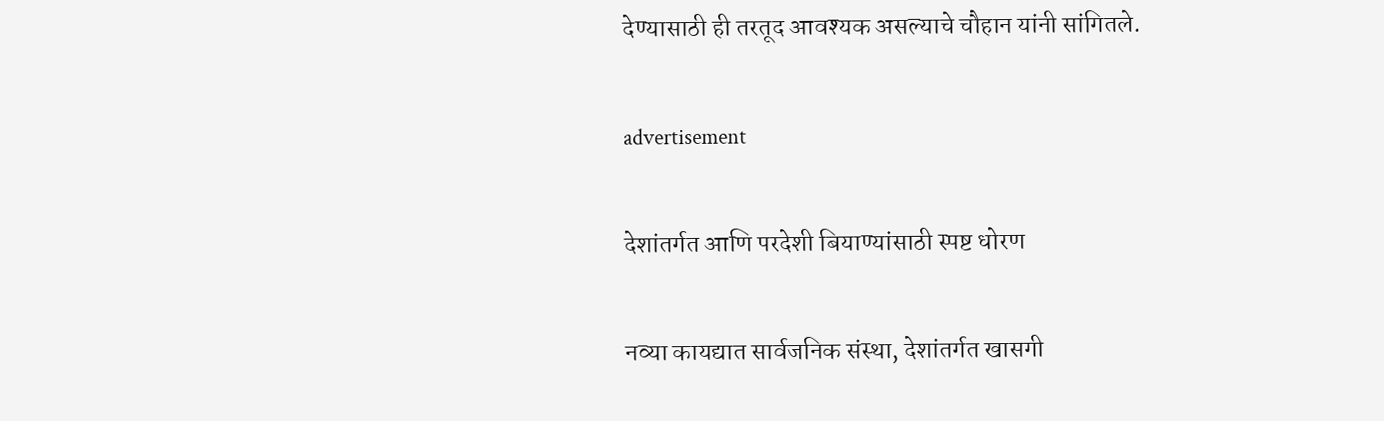देण्यासाठी ही तरतूद आवश्यक असल्याचे चौहान यांनी सांगितले.

advertisement

देशांतर्गत आणि परदेशी बियाण्यांसाठी स्पष्ट धोरण

नव्या कायद्यात सार्वजनिक संस्था, देशांतर्गत खासगी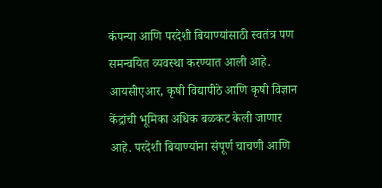कंपन्या आणि परदेशी बियाण्यांसाठी स्वतंत्र पण समन्वयित व्यवस्था करण्यात आली आहे. आयसीएआर, कृषी विद्यापीठे आणि कृषी विज्ञान केंद्रांची भूमिका अधिक बळकट केली जाणार आहे. परदेशी बियाण्यांना संपूर्ण चाचणी आणि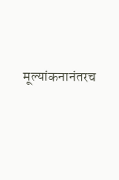मूल्यांकनानंतरच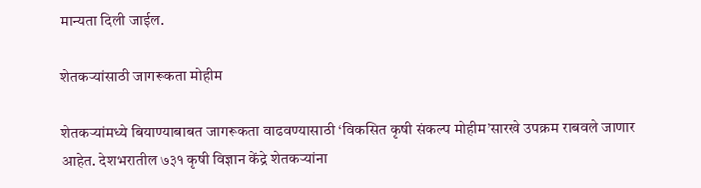मान्यता दिली जाईल.

शेतकऱ्यांसाठी जागरूकता मोहीम

शेतकऱ्यांमध्ये बियाण्याबाबत जागरूकता वाढवण्यासाठी ‘विकसित कृषी संकल्प मोहीम’सारखे उपक्रम राबवले जाणार आहेत. देशभरातील ७३१ कृषी विज्ञान केंद्रे शेतकऱ्यांना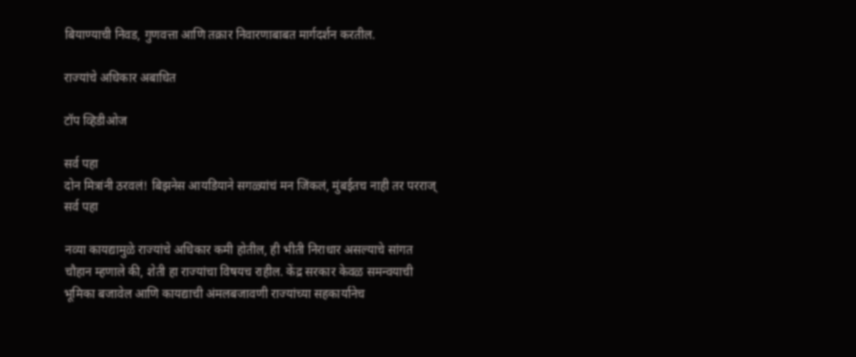बियाण्याची निवड, गुणवत्ता आणि तक्रार निवारणाबाबत मार्गदर्शन करतील.

राज्यांचे अधिकार अबाधित

टॉप व्हिडीओज

सर्व पहा
दोन मित्रांनी ठरवलं! बिझनेस आयडियाने सगळ्यांचं मन जिंकलं, मुंबईतच नाही तर परराज्
सर्व पहा

नव्या कायद्यामुळे राज्यांचे अधिकार कमी होतील, ही भीती निराधार असल्याचे सांगत चौहान म्हणाले की, शेती हा राज्यांचा विषयच राहील. केंद्र सरकार केवळ समन्वयाची भूमिका बजावेल आणि कायद्याची अंमलबजावणी राज्यांच्या सहकार्यानेच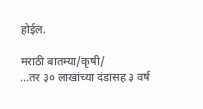होईल.

मराठी बातम्या/कृषी/
...तर ३० लाखांच्या दंडासह ३ वर्ष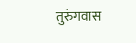तुरुंगवास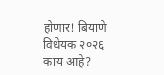होणार! बियाणे विधेयक २०२६ काय आहे?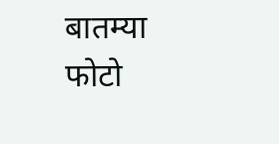बातम्या
फोटो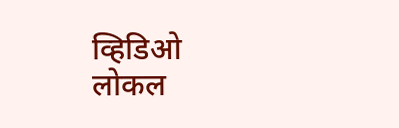व्हिडिओ
लोकल